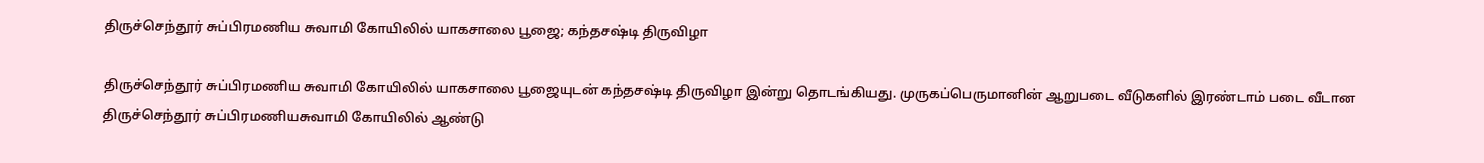திருச்செந்தூர் சுப்பிரமணிய சுவாமி கோயிலில் யாகசாலை பூஜை; கந்தசஷ்டி திருவிழா

திருச்செந்தூர் சுப்பிரமணிய சுவாமி கோயிலில் யாகசாலை பூஜையுடன் கந்தசஷ்டி திருவிழா இன்று தொடங்கியது. முருகப்பெருமானின் ஆறுபடை வீடுகளில் இரண்டாம் படை வீடான திருச்செந்தூர் சுப்பிரமணியசுவாமி கோயிலில் ஆண்டு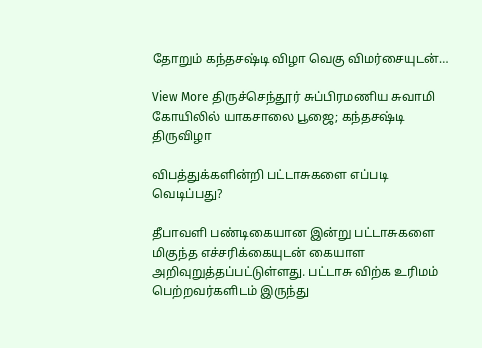தோறும் கந்தசஷ்டி விழா வெகு விமர்சையுடன்…

View More திருச்செந்தூர் சுப்பிரமணிய சுவாமி கோயிலில் யாகசாலை பூஜை; கந்தசஷ்டி திருவிழா

விபத்துக்களின்றி பட்டாசுகளை எப்படி வெடிப்பது?

தீபாவளி பண்டிகையான இன்று பட்டாசுகளை மிகுந்த எச்சரிக்கையுடன் கையாள அறிவுறுத்தப்பட்டுள்ளது. பட்டாசு விற்க உரிமம் பெற்றவர்களிடம் இருந்து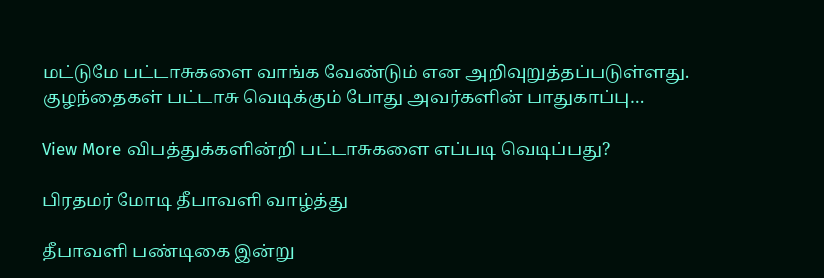மட்டுமே பட்டாசுகளை வாங்க வேண்டும் என அறிவுறுத்தப்படுள்ளது. குழந்தைகள் பட்டாசு வெடிக்கும் போது அவர்களின் பாதுகாப்பு…

View More விபத்துக்களின்றி பட்டாசுகளை எப்படி வெடிப்பது?

பிரதமர் மோடி தீபாவளி வாழ்த்து

தீபாவளி பண்டிகை இன்று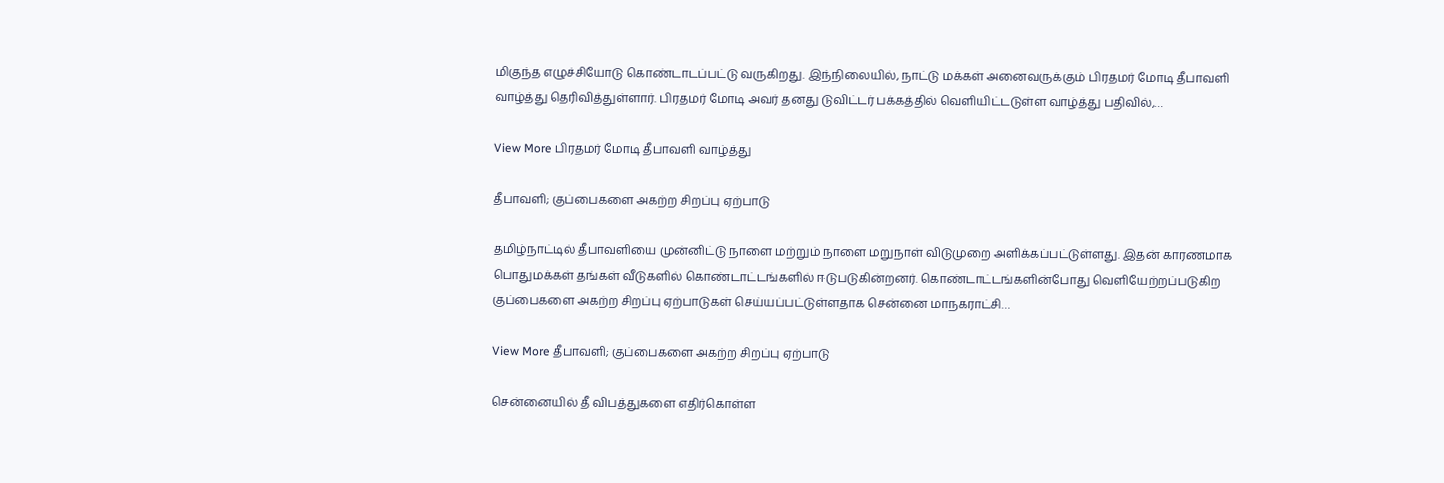மிகுந்த எழுச்சியோடு கொண்டாடப்பட்டு வருகிறது. இந்நிலையில், நாட்டு மக்கள் அனைவருக்கும் பிரதமர் மோடி தீபாவளி வாழ்த்து தெரிவித்துள்ளார். பிரதமர் மோடி அவர் தனது டுவிட்டர் பக்கத்தில் வெளியிட்டடுள்ள வாழ்த்து பதிவில்,…

View More பிரதமர் மோடி தீபாவளி வாழ்த்து

தீபாவளி; குப்பைகளை அகற்ற சிறப்பு ஏற்பாடு

தமிழ்நாட்டில் தீபாவளியை முன்னிட்டு நாளை மற்றும் நாளை மறுநாள் விடுமுறை அளிக்கப்பட்டுள்ளது. இதன் காரணமாக பொதுமக்கள் தங்கள் வீடுகளில் கொண்டாட்டங்களில் ஈடுபடுகின்றனர். கொண்டாட்டங்களின்போது வெளியேற்றப்படுகிற குப்பைகளை அகற்ற சிறப்பு ஏற்பாடுகள் செய்யப்பட்டுள்ளதாக சென்னை மாநகராட்சி…

View More தீபாவளி; குப்பைகளை அகற்ற சிறப்பு ஏற்பாடு

சென்னையில் தீ விபத்துகளை எதிர்கொள்ள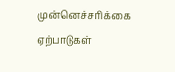முன்னெச்சரிக்கை ஏற்பாடுகள்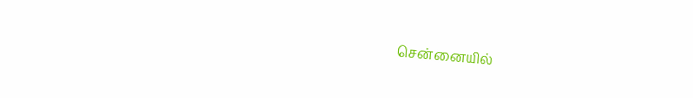சென்னையில்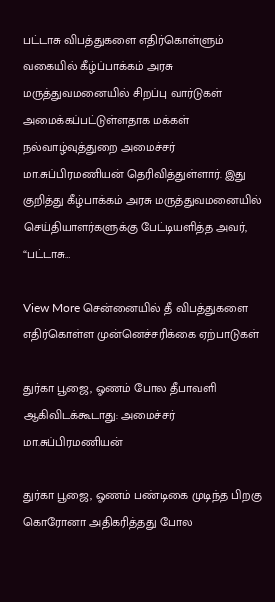பட்டாசு விபத்துகளை எதிர்கொள்ளும் வகையில் கீழ்ப்பாக்கம் அரசு மருத்துவமனையில் சிறப்பு வார்டுகள் அமைக்கப்பட்டுள்ளதாக மக்கள் நல்வாழ்வுத்துறை அமைச்சர் மா.சுப்பிரமணியன் தெரிவித்துள்ளார். இது குறித்து கீழ்பாக்கம் அரசு மருத்துவமனையில் செய்தியாளர்களுக்கு பேட்டியளித்த அவர், “பட்டாசு…

View More சென்னையில் தீ விபத்துகளை எதிர்கொள்ள முன்னெச்சரிக்கை ஏற்பாடுகள்

துர்கா பூஜை, ஓணம் போல தீபாவளி ஆகிவிடக்கூடாது: அமைச்சர் மா.சுப்பிரமணியன்

துர்கா பூஜை, ஓணம் பண்டிகை முடிந்த பிறகு கொரோனா அதிகரித்தது போல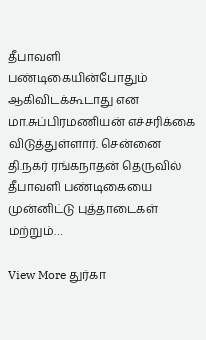தீபாவளி பண்டிகையின்போதும் ஆகிவிடக்கூடாது என மா.சுப்பிரமணியன் எச்சரிக்கை விடுத்துள்ளார். சென்னை தி.நகர் ரங்கநாதன் தெருவில் தீபாவளி பண்டிகையை முன்னிட்டு புத்தாடைகள் மற்றும்…

View More துர்கா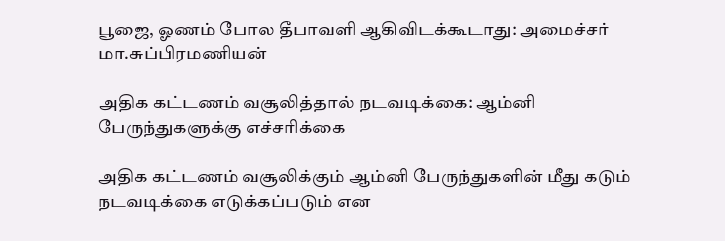பூஜை, ஓணம் போல தீபாவளி ஆகிவிடக்கூடாது: அமைச்சர் மா.சுப்பிரமணியன்

அதிக கட்டணம் வசூலித்தால் நடவடிக்கை: ஆம்னி பேருந்துகளுக்கு எச்சரிக்கை

அதிக கட்டணம் வசூலிக்கும் ஆம்னி பேருந்துகளின் மீது கடும் நடவடிக்கை எடுக்கப்படும் என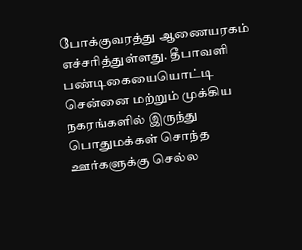போக்குவரத்து ஆணையரகம் எச்சரித்துள்ளது. தீபாவளி பண்டிகையையொட்டி சென்னை மற்றும் முக்கிய நகரங்களில் இருந்து பொதுமக்கள் சொந்த ஊர்களுக்கு செல்ல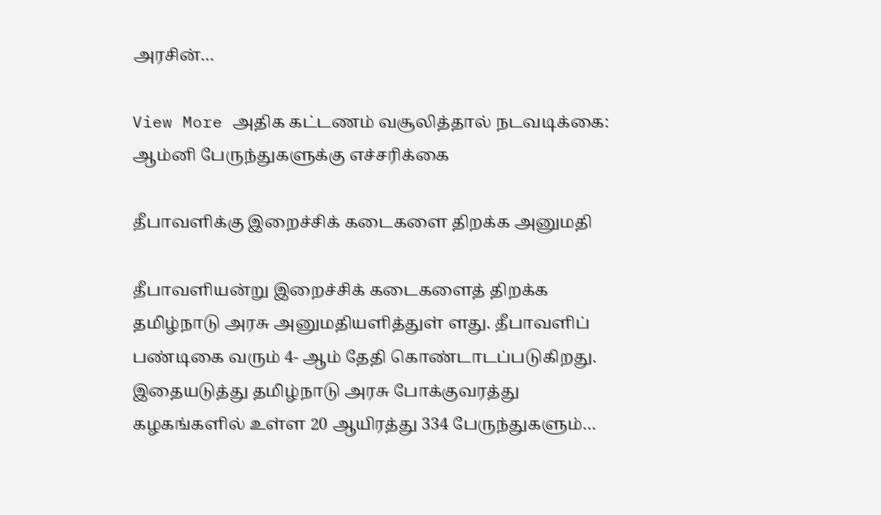அரசின்…

View More அதிக கட்டணம் வசூலித்தால் நடவடிக்கை: ஆம்னி பேருந்துகளுக்கு எச்சரிக்கை

தீபாவளிக்கு இறைச்சிக் கடைகளை திறக்க அனுமதி

தீபாவளியன்று இறைச்சிக் கடைகளைத் திறக்க தமிழ்நாடு அரசு அனுமதியளித்துள் ளது. தீபாவளிப் பண்டிகை வரும் 4- ஆம் தேதி கொண்டாடப்படுகிறது. இதையடுத்து தமிழ்நாடு அரசு போக்குவரத்து கழகங்களில் உள்ள 20 ஆயிரத்து 334 பேருந்துகளும்…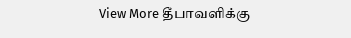View More தீபாவளிக்கு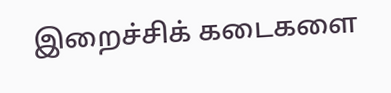இறைச்சிக் கடைகளை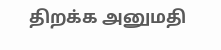திறக்க அனுமதி